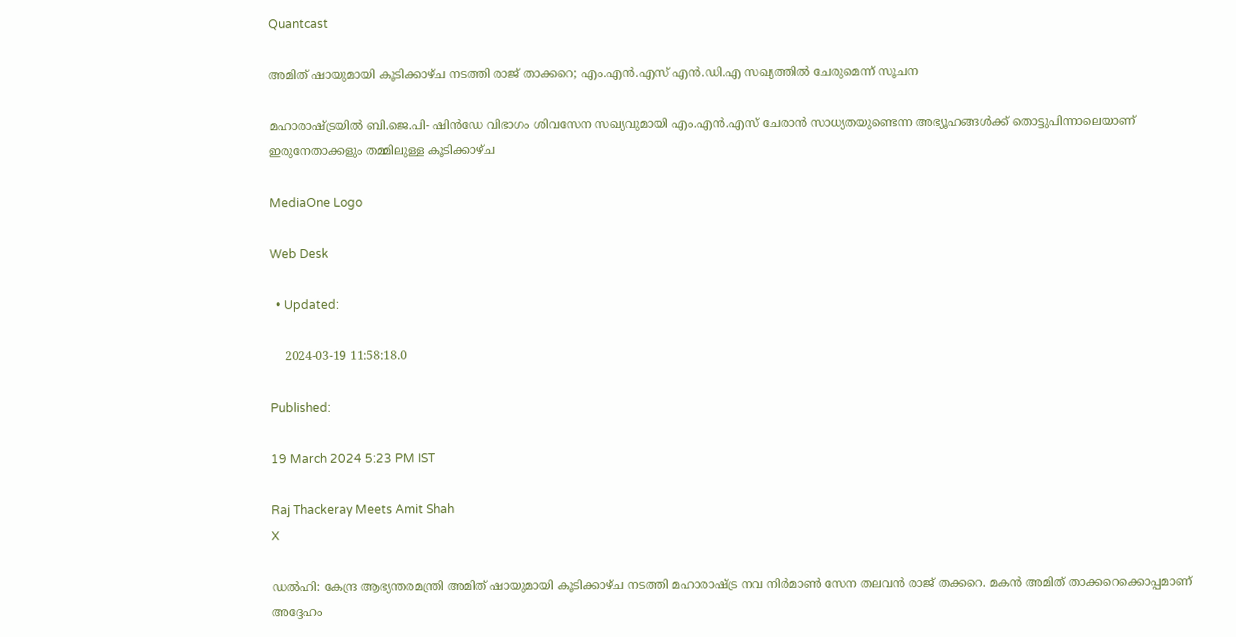Quantcast

അമിത് ഷായുമായി കൂടിക്കാഴ്ച നടത്തി രാജ് താക്കറെ; എം.എന്‍.എസ് എന്‍.ഡി.എ സഖ്യത്തില്‍ ചേരുമെന്ന് സൂചന

മഹാരാഷ്ട്രയില്‍ ബി.ജെ.പി- ഷിന്‍ഡേ വിഭാഗം ശിവസേന സഖ്യവുമായി എം.എന്‍.എസ് ചേരാന്‍ സാധ്യതയുണ്ടെന്ന അഭ്യൂഹങ്ങള്‍ക്ക് തൊട്ടുപിന്നാലെയാണ് ഇരുനേതാക്കളും തമ്മിലുള്ള കൂടിക്കാഴ്ച

MediaOne Logo

Web Desk

  • Updated:

    2024-03-19 11:58:18.0

Published:

19 March 2024 5:23 PM IST

Raj Thackeray Meets Amit Shah
X

ഡല്‍ഹി: കേന്ദ്ര ആഭ്യന്തരമന്ത്രി അമിത് ഷായുമായി കൂടിക്കാഴ്ച നടത്തി മഹാരാഷ്ട്ര നവ നിര്‍മാണ്‍ സേന തലവന്‍ രാജ് തക്കറെ. മകന്‍ അമിത് താക്കറെക്കൊപ്പമാണ് അദ്ദേഹം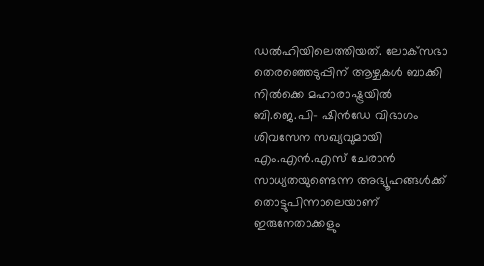ഡല്‍ഹിയിലെത്തിയത്. ലോക്‌സഭാ തെരഞ്ഞെടുപ്പിന് ആഴ്ചകള്‍ ബാക്കി നില്‍ക്കെ മഹാരാഷ്ട്രയില്‍ ബി.ജെ.പി- ഷിന്‍ഡേ വിഭാഗം ശിവസേന സഖ്യവുമായി എം.എന്‍.എസ് ചേരാന്‍ സാധ്യതയുണ്ടെന്ന അഭ്യൂഹങ്ങള്‍ക്ക് തൊട്ടുപിന്നാലെയാണ് ഇരുനേതാക്കളും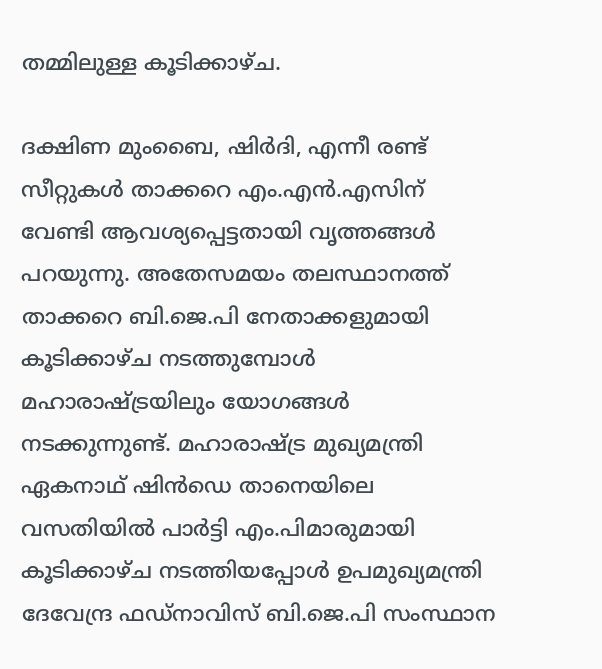തമ്മിലുള്ള കൂടിക്കാഴ്ച.

ദക്ഷിണ മുംബൈ, ഷിര്‍ദി, എന്നീ രണ്ട് സീറ്റുകള്‍ താക്കറെ എം.എന്‍.എസിന് വേണ്ടി ആവശ്യപ്പെട്ടതായി വൃത്തങ്ങള്‍ പറയുന്നു. അതേസമയം തലസ്ഥാനത്ത് താക്കറെ ബി.ജെ.പി നേതാക്കളുമായി കൂടിക്കാഴ്ച നടത്തുമ്പോള്‍ മഹാരാഷ്ട്രയിലും യോഗങ്ങള്‍ നടക്കുന്നുണ്ട്. മഹാരാഷ്ട്ര മുഖ്യമന്ത്രി ഏകനാഥ് ഷിന്‍ഡെ താനെയിലെ വസതിയില്‍ പാര്‍ട്ടി എം.പിമാരുമായി കൂടിക്കാഴ്ച നടത്തിയപ്പോള്‍ ഉപമുഖ്യമന്ത്രി ദേവേന്ദ്ര ഫഡ്നാവിസ് ബി.ജെ.പി സംസ്ഥാന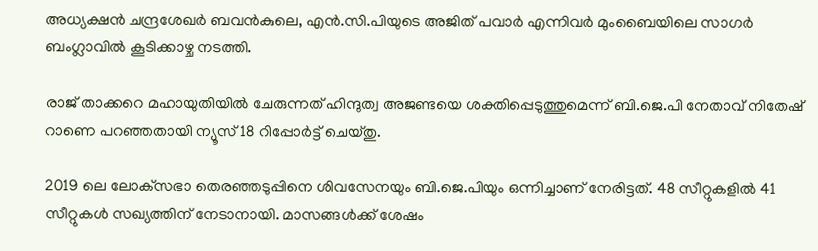അധ്യക്ഷന്‍ ചന്ദ്രശേഖര്‍ ബവന്‍കുലെ, എന്‍.സി.പിയുടെ അജിത് പവാര്‍ എന്നിവര്‍ മുംബൈയിലെ സാഗര്‍ ബംഗ്ലാവില്‍ കൂടിക്കാഴ്ച നടത്തി.

രാജ് താക്കറെ മഹായുതിയില്‍ ചേരുന്നത് ഹിന്ദുത്വ അജണ്ടയെ ശക്തിപ്പെടുത്തുമെന്ന് ബി.ജെ.പി നേതാവ് നിതേഷ് റാണെ പറഞ്ഞതായി ന്യൂസ് 18 റിപ്പോര്‍ട്ട് ചെയ്തു.

2019 ലെ ലോക്‌സഭാ തെരഞ്ഞടുപ്പിനെ ശിവസേനയും ബി.ജെ.പിയും ഒന്നിച്ചാണ് നേരിട്ടത്. 48 സീറ്റുകളില്‍ 41 സീറ്റുകള്‍ സഖ്യത്തിന് നേടാനായി. മാസങ്ങള്‍ക്ക് ശേഷം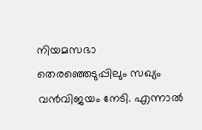നിയമസഭാ തെരഞ്ഞെടുപ്പിലും സഖ്യം വന്‍വിജയം നേടി. എന്നാല്‍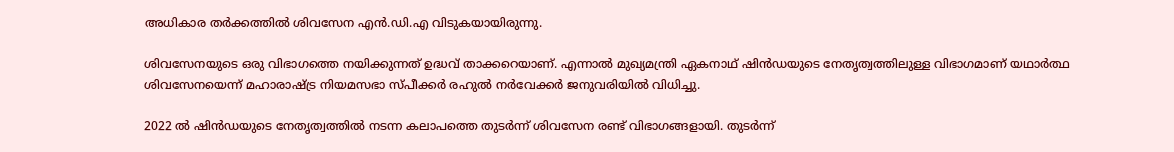അധികാര തര്‍ക്കത്തില്‍ ശിവസേന എന്‍.ഡി.എ വിടുകയായിരുന്നു.

ശിവസേനയുടെ ഒരു വിഭാഗത്തെ നയിക്കുന്നത് ഉദ്ധവ് താക്കറെയാണ്. എന്നാല്‍ മുഖ്യമന്ത്രി ഏകനാഥ് ഷിന്‍ഡയുടെ നേതൃത്വത്തിലുള്ള വിഭാഗമാണ് യഥാര്‍ത്ഥ ശിവസേനയെന്ന് മഹാരാഷ്ട്ര നിയമസഭാ സ്പീക്കര്‍ രഹുല്‍ നര്‍വേക്കര്‍ ജനുവരിയില്‍ വിധിച്ചു.

2022 ല്‍ ഷിന്‍ഡയുടെ നേതൃത്വത്തില്‍ നടന്ന കലാപത്തെ തുടര്‍ന്ന് ശിവസേന രണ്ട് വിഭാഗങ്ങളായി. തുടര്‍ന്ന്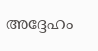അദ്ദേഹം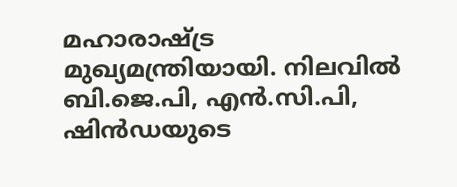മഹാരാഷ്ട്ര മുഖ്യമന്ത്രിയായി. നിലവില്‍ ബി.ജെ.പി, എന്‍.സി.പി, ഷിന്‍ഡയുടെ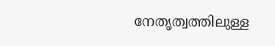നേതൃത്വത്തിലുള്ള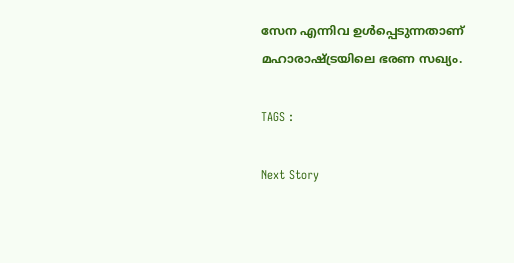സേന എന്നിവ ഉള്‍പ്പെടുന്നതാണ് മഹാരാഷ്ട്രയിലെ ഭരണ സഖ്യം.

TAGS :

Next Story